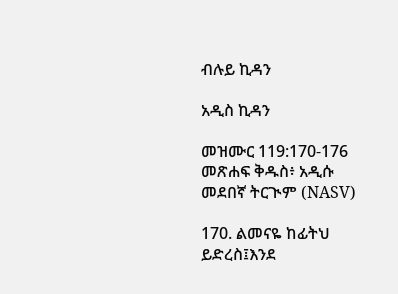ብሉይ ኪዳን

አዲስ ኪዳን

መዝሙር 119:170-176 መጽሐፍ ቅዱስ፥ አዲሱ መደበኛ ትርጒም (NASV)

170. ልመናዬ ከፊትህ ይድረስ፤እንደ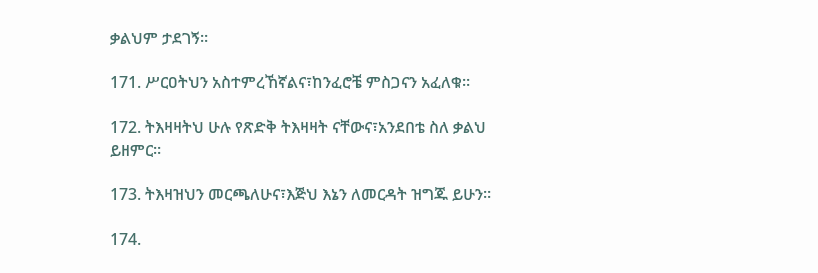ቃልህም ታደገኝ።

171. ሥርዐትህን አስተምረኸኛልና፣ከንፈሮቼ ምስጋናን አፈለቁ።

172. ትእዛዛትህ ሁሉ የጽድቅ ትእዛዛት ናቸውና፣አንደበቴ ስለ ቃልህ ይዘምር።

173. ትእዛዝህን መርጫለሁና፣እጅህ እኔን ለመርዳት ዝግጁ ይሁን።

174.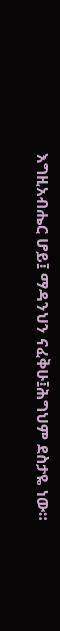እግዚአብሔር ሆይ፤ ማዳንህን ናፈቅሁ፤ሕግህም ደስታዬ ነው።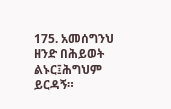175. አመሰግንህ ዘንድ በሕይወት ልኑር፤ሕግህም ይርዳኝ።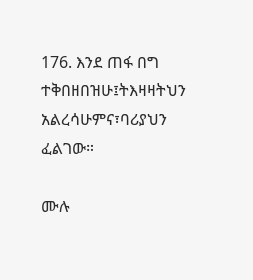176. እንደ ጠፋ በግ ተቅበዘበዝሁ፤ትእዛዛትህን አልረሳሁምና፣ባሪያህን ፈልገው።

ሙሉ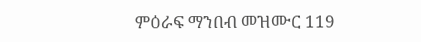ምዕራፍ ማንበብ መዝሙር 119